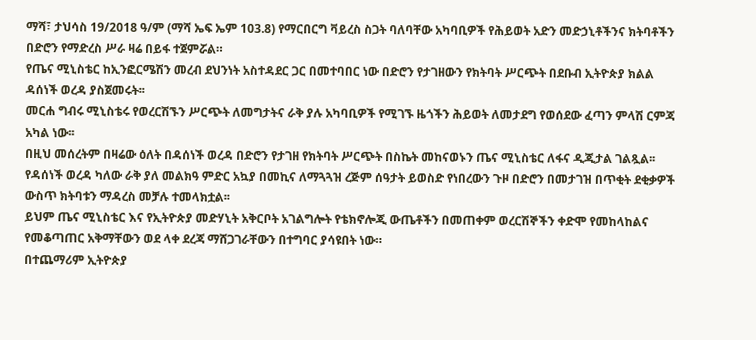ማሻ፣ ታህሳስ 19/2018 ዓ/ም (ማሻ ኤፍ ኤም 103.8) የማርበርግ ቫይረስ ስጋት ባለባቸው አካባቢዎች የሕይወት አድን መድኃኒቶችንና ክትባቶችን በድሮን የማድረስ ሥራ ዛሬ በይፋ ተጀምሯል።
የጤና ሚኒስቴር ከኢንፎርሜሽን መረብ ደህንነት አስተዳደር ጋር በመተባበር ነው በድሮን የታገዘውን የክትባት ሥርጭት በደቡብ ኢትዮጵያ ክልል ዳሰነች ወረዳ ያስጀመሩት፡፡
መርሐ ግብሩ ሚኒስቴሩ የወረርሽኙን ሥርጭት ለመግታትና ራቅ ያሉ አካባቢዎች የሚገኙ ዜጎችን ሕይወት ለመታደግ የወሰደው ፈጣን ምላሽ ርምጃ አካል ነው፡፡
በዚህ መሰረትም በዛሬው ዕለት በዳሰነች ወረዳ በድሮን የታገዘ የክትባት ሥርጭት በስኬት መከናወኑን ጤና ሚኒስቴር ለፋና ዲጂታል ገልጿል፡፡
የዳሰነች ወረዳ ካለው ራቅ ያለ መልክዓ ምድር አኳያ በመኪና ለማጓጓዝ ረጅም ሰዓታት ይወስድ የነበረውን ጉዞ በድሮን በመታገዝ በጥቂት ደቂቃዎች ውስጥ ክትባቱን ማዳረስ መቻሉ ተመላክቷል፡፡
ይህም ጤና ሚኒስቴር እና የኢትዮጵያ መድሃኒት አቅርቦት አገልግሎት የቴክኖሎጂ ውጤቶችን በመጠቀም ወረርሽኞችን ቀድሞ የመከላከልና የመቆጣጠር አቅማቸውን ወደ ላቀ ደረጃ ማሸጋገራቸውን በተግባር ያሳዩበት ነው።
በተጨማሪም ኢትዮጵያ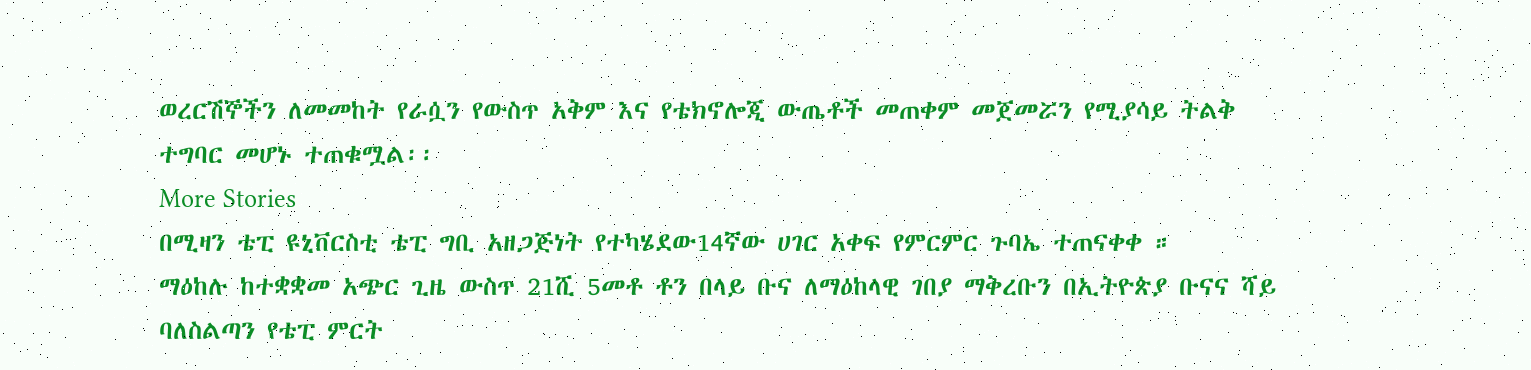ወረርሽኞችን ለመመከት የራሷን የውስጥ አቅም እና የቴክኖሎጂ ውጤቶች መጠቀም መጀመሯን የሚያሳይ ትልቅ ተግባር መሆኑ ተጠቁሟል፡፡
More Stories
በሚዛን ቴፒ ዩኒቨርስቲ ቴፒ ግቢ አዘጋጅነት የተካሄደው14ኛው ሀገር አቀፍ የምርምር ጉባኤ ተጠናቀቀ ።
ማዕከሉ ከተቋቋመ አጭር ጊዜ ውስጥ 21ሺ 5መቶ ቶን በላይ ቡና ለማዕከላዊ ገበያ ማቅረቡን በኢትዮጵያ ቡናና ሻይ ባለስልጣን የቴፒ ምርት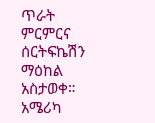ጥራት ምርምርና ሰርትፍኬሽን ማዕከል አስታወቀ።
አሜሪካ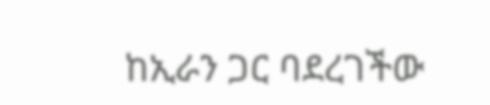ከኢራን ጋር ባደረገችው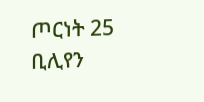ጦርነት 25 ቢሊየን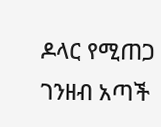ዶላር የሚጠጋ ገንዘብ አጣች